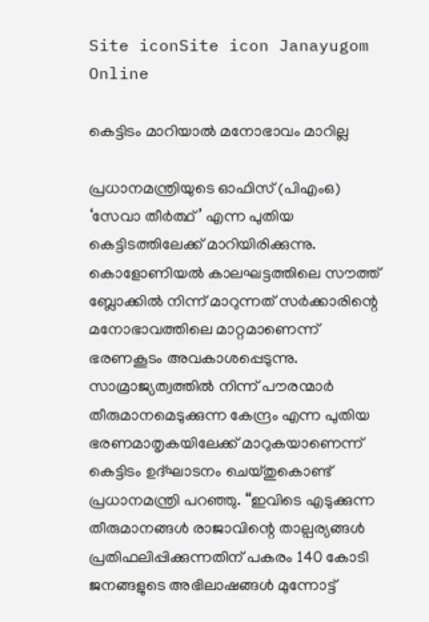Site iconSite icon Janayugom Online

കെട്ടിടം മാറിയാല്‍ മനോഭാവം മാറില്ല

പ്രധാനമന്ത്രിയുടെ ഓഫിസ് (പിഎംഒ) ‘സേവാ തീർത്ഥ്’ എന്ന പുതിയ കെട്ടിടത്തിലേക്ക് മാറിയിരിക്കുന്നു. കൊളോണിയൽ കാലഘട്ടത്തിലെ സൗത്ത് ബ്ലോക്കിൽ നിന്ന് മാറുന്നത് സർക്കാരിന്റെ മനോഭാവത്തിലെ മാറ്റമാണെന്ന് ഭരണകൂടം അവകാശപ്പെടുന്നു. സാമ്രാജ്യത്വത്തിൽ നിന്ന് പൗരന്മാർ തീരുമാനമെടുക്കുന്ന കേന്ദ്രം എന്ന പുതിയ ഭരണമാതൃകയിലേക്ക് മാറുകയാണെന്ന് കെട്ടിടം ഉദ്ഘാടനം ചെയ്തുകൊണ്ട് പ്രധാനമന്ത്രി പറഞ്ഞു. “ഇവിടെ എടുക്കുന്ന തീരുമാനങ്ങൾ രാജാവിന്റെ താല്പര്യങ്ങള്‍ പ്രതിഫലിപ്പിക്കുന്നതിന് പകരം 140 കോടി ജനങ്ങളുടെ അഭിലാഷങ്ങൾ മുന്നോട്ട്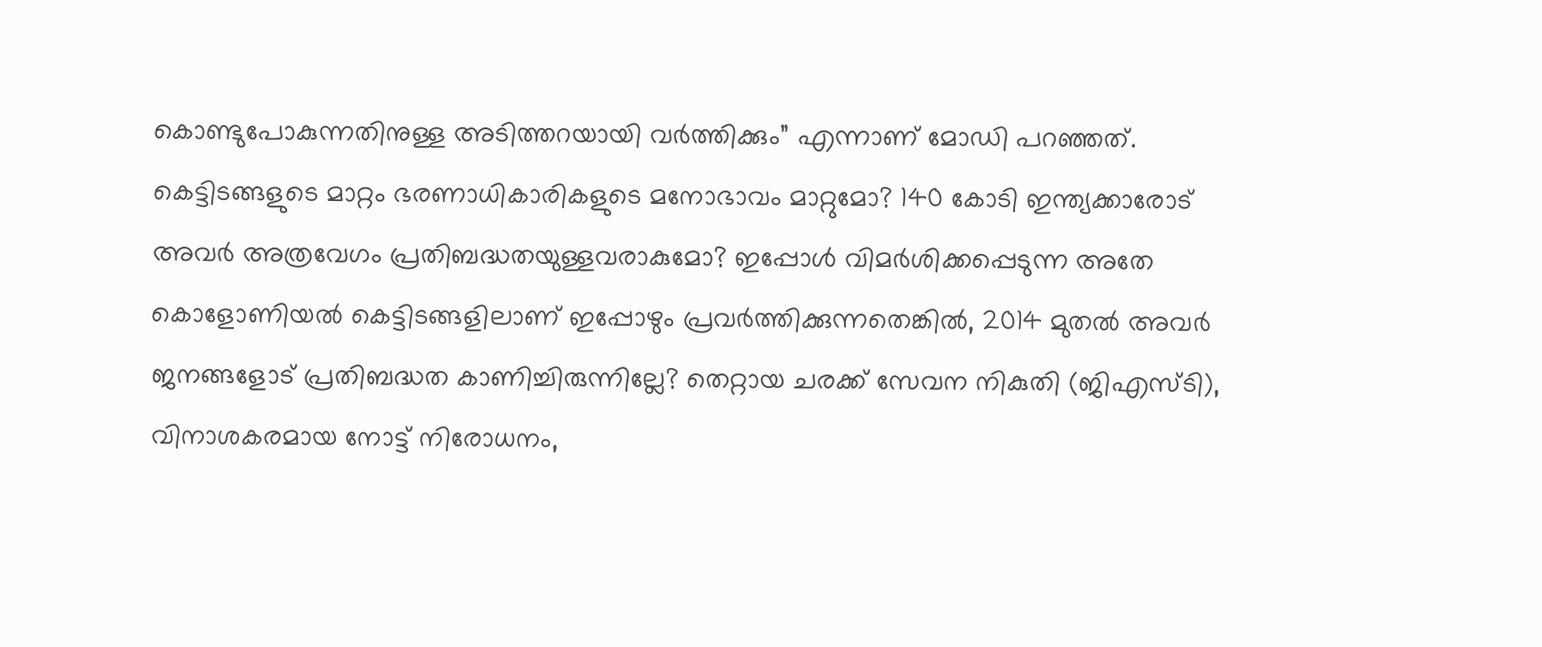കൊണ്ടുപോകുന്നതിനുള്ള അടിത്തറയായി വർത്തിക്കും” എന്നാണ് മോഡി പറഞ്ഞത്. കെട്ടിടങ്ങളുടെ മാറ്റം ഭരണാധികാരികളുടെ മനോഭാവം മാറ്റുമോ? 140 കോടി ഇന്ത്യക്കാരോട് അവർ അത്രവേഗം പ്രതിബദ്ധതയുള്ളവരാകുമോ? ഇപ്പോൾ വിമർശിക്കപ്പെടുന്ന അതേ കൊളോണിയൽ കെട്ടിടങ്ങളിലാണ് ഇപ്പോഴും പ്രവർത്തിക്കുന്നതെങ്കിൽ, 2014 മുതൽ അവർ ജനങ്ങളോട് പ്രതിബദ്ധത കാണിച്ചിരുന്നില്ലേ? തെറ്റായ ചരക്ക് സേവന നികുതി (ജിഎസ്‌ടി), വിനാശകരമായ നോട്ട് നിരോധനം,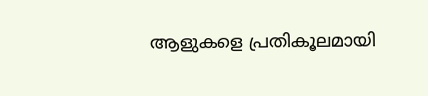ആളുകളെ പ്രതികൂലമായി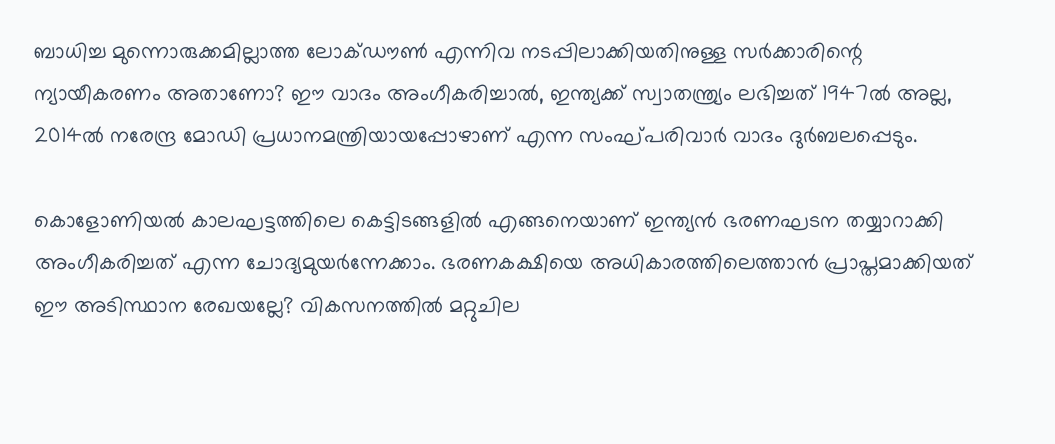ബാധിച്ച മുന്നൊരുക്കമില്ലാത്ത ലോക്ഡൗൺ എന്നിവ നടപ്പിലാക്കിയതിനുള്ള സർക്കാരിന്റെ ന്യായീകരണം അതാണോ? ഈ വാദം അംഗീകരിച്ചാല്‍, ഇന്ത്യക്ക് സ്വാതന്ത്ര്യം ലഭിച്ചത് 1947ൽ അല്ല, 2014ൽ നരേന്ദ്ര മോഡി പ്രധാനമന്ത്രിയായപ്പോഴാണ് എന്ന സംഘ്പരിവാര്‍ വാദം ദുർബലപ്പെടും.

കൊളോണിയൽ കാലഘട്ടത്തിലെ കെട്ടിടങ്ങളിൽ എങ്ങനെയാണ് ഇന്ത്യൻ ഭരണഘടന തയ്യാറാക്കി അംഗീകരിച്ചത് എന്ന ചോദ്യമുയര്‍ന്നേക്കാം. ഭരണകക്ഷിയെ അധികാരത്തിലെത്താൻ പ്രാപ്തമാക്കിയത് ഈ അടിസ്ഥാന രേഖയല്ലേ? വികസനത്തിൽ മറ്റുചില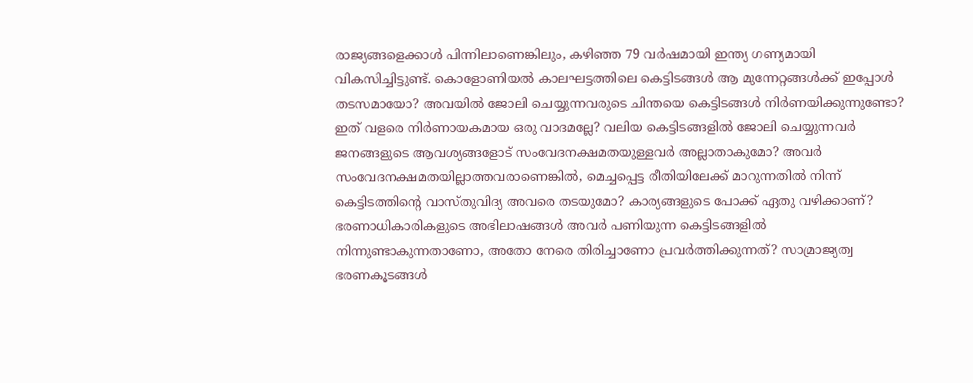രാജ്യങ്ങളെക്കാൾ പിന്നിലാണെങ്കിലും, കഴിഞ്ഞ 79 വർഷമായി ഇന്ത്യ ഗണ്യമായി വികസിച്ചിട്ടുണ്ട്. കൊളോണിയൽ കാലഘട്ടത്തിലെ കെട്ടിടങ്ങൾ ആ മുന്നേറ്റങ്ങൾക്ക് ഇപ്പോള്‍ തടസമായോ? അവയിൽ ജോലി ചെയ്യുന്നവരുടെ ചിന്തയെ കെട്ടിടങ്ങൾ നിർണയിക്കുന്നുണ്ടോ? ഇത് വളരെ നിർണായകമായ ഒരു വാദമല്ലേ? വലിയ കെട്ടിടങ്ങളിൽ ജോലി ചെയ്യുന്നവർ ജനങ്ങളുടെ ആവശ്യങ്ങളോട് സംവേദനക്ഷമതയുള്ളവര്‍ അല്ലാതാകുമോ? അവർ സംവേദനക്ഷമതയില്ലാത്തവരാണെങ്കിൽ, മെച്ചപ്പെട്ട രീതിയിലേക്ക് മാറുന്നതിൽ നിന്ന് കെട്ടിടത്തിന്റെ വാസ്തുവിദ്യ അവരെ തടയുമോ? കാര്യങ്ങളുടെ പോക്ക് ഏതു വഴിക്കാണ്? ഭരണാധികാരികളുടെ അഭിലാഷങ്ങള്‍ അവർ പണിയുന്ന കെട്ടിടങ്ങളില്‍ നിന്നുണ്ടാകുന്നതാണോ, അതോ നേരെ തിരിച്ചാണോ പ്രവർത്തിക്കുന്നത്? സാമ്രാജ്യത്വ ഭരണകൂടങ്ങൾ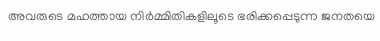അവരുടെ മഹത്തായ നിർമ്മിതികളിലൂടെ ഭരിക്കപ്പെടുന്ന ജനതയെ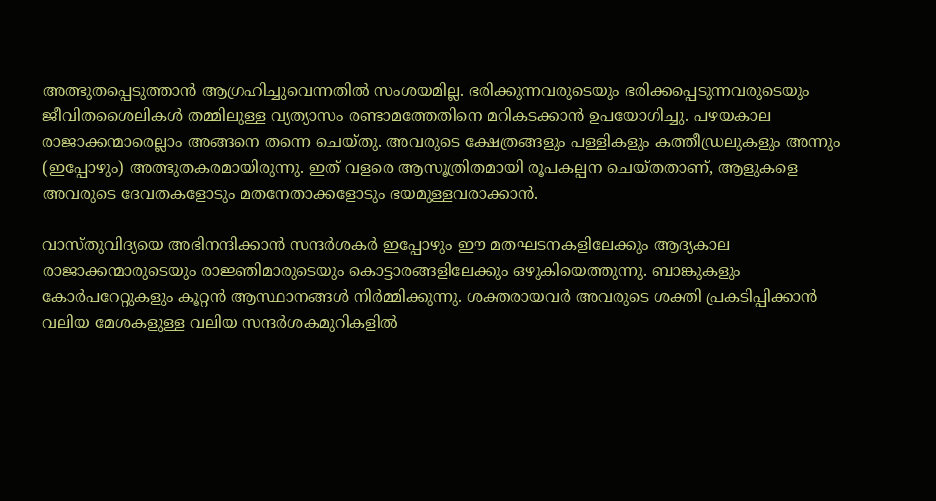അത്ഭുതപ്പെടുത്താൻ ആഗ്രഹിച്ചുവെന്നതിൽ സംശയമില്ല. ഭരിക്കുന്നവരുടെയും ഭരിക്കപ്പെടുന്നവരുടെയും ജീവിതശൈലികള്‍ തമ്മിലുള്ള വ്യത്യാസം രണ്ടാമത്തേതിനെ മറികടക്കാൻ ഉപയോഗിച്ചു. പഴയകാല രാജാക്കന്മാരെല്ലാം അങ്ങനെ തന്നെ ചെയ്തു. അവരുടെ ക്ഷേത്രങ്ങളും പള്ളികളും കത്തീഡ്രലുകളും അന്നും (ഇപ്പോഴും) അത്ഭുതകരമായിരുന്നു. ഇത് വളരെ ആസൂത്രിതമായി രൂപകല്പന ചെയ്തതാണ്, ആളുകളെ അവരുടെ ദേവതകളോടും മതനേതാക്കളോടും ഭയമുള്ളവരാക്കാൻ.

വാസ്തുവിദ്യയെ അഭിനന്ദിക്കാൻ സന്ദർശകർ ഇപ്പോഴും ഈ മതഘടനകളിലേക്കും ആദ്യകാല രാജാക്കന്മാരുടെയും രാജ്ഞിമാരുടെയും കൊട്ടാരങ്ങളിലേക്കും ഒഴുകിയെത്തുന്നു. ബാങ്കുകളും കോർപറേറ്റുകളും കൂറ്റന്‍ ആസ്ഥാനങ്ങൾ നിർമ്മിക്കുന്നു. ശക്തരായവർ അവരുടെ ശക്തി പ്രകടിപ്പിക്കാൻ വലിയ മേശകളുള്ള വലിയ സന്ദർശകമുറികളിൽ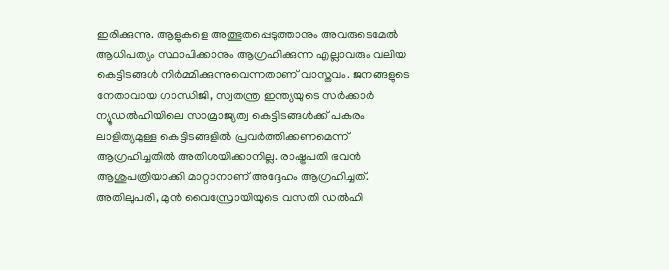ഇരിക്കുന്നു. ആളുകളെ അത്ഭുതപ്പെടുത്താനും അവരുടെമേൽ ആധിപത്യം സ്ഥാപിക്കാനും ആഗ്രഹിക്കുന്ന എല്ലാവരും വലിയ കെട്ടിടങ്ങൾ നിർമ്മിക്കുന്നുവെന്നതാണ് വാസ്തവം. ജനങ്ങളുടെ നേതാവായ ഗാന്ധിജി, സ്വതന്ത്ര ഇന്ത്യയുടെ സർക്കാർ ന്യൂഡൽഹിയിലെ സാമ്രാജ്യത്വ കെട്ടിടങ്ങൾക്ക് പകരം ലാളിത്യമുള്ള കെട്ടിടങ്ങളിൽ പ്രവർത്തിക്കണമെന്ന് ആഗ്രഹിച്ചതിൽ അതിശയിക്കാനില്ല. രാഷ്ട്രപതി ഭവൻ ആശുപത്രിയാക്കി മാറ്റാനാണ് അദ്ദേഹം ആഗ്രഹിച്ചത്. അതിലുപരി, മുൻ വൈസ്രോയിയുടെ വസതി ഡൽഹി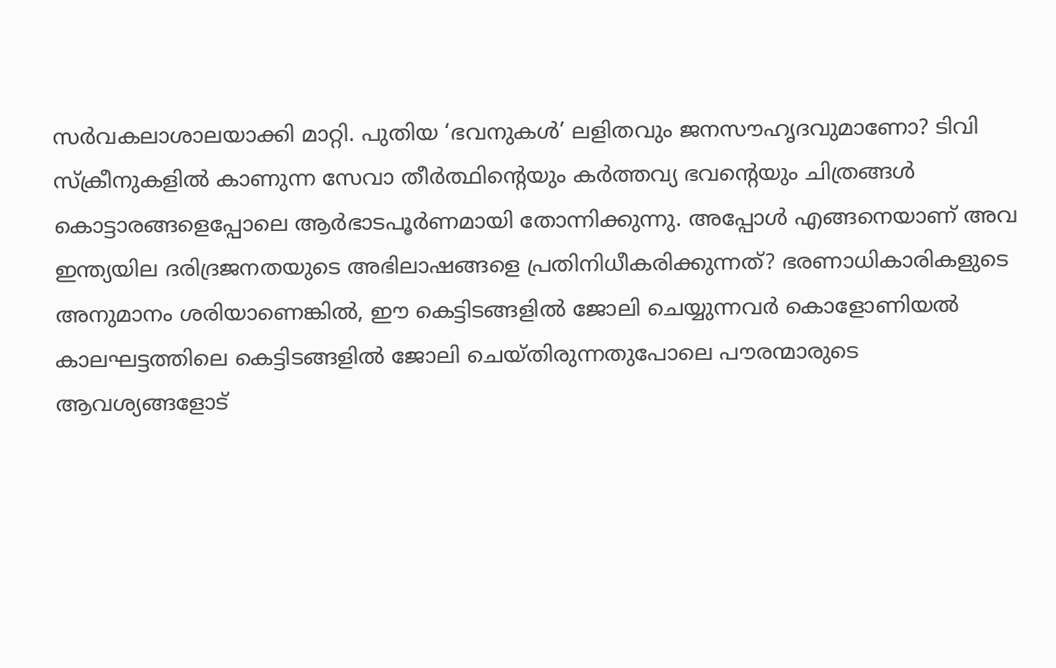സർവകലാശാലയാക്കി മാറ്റി. പുതിയ ‘ഭവനുകൾ’ ലളിതവും ജനസൗഹൃദവുമാണോ? ടിവി സ്ക്രീനുകളില്‍ കാണുന്ന സേവാ തീർത്ഥിന്റെയും കർത്തവ്യ ഭവന്റെയും ചിത്രങ്ങള്‍ കൊട്ടാരങ്ങളെപ്പോലെ ആര്‍ഭാടപൂര്‍ണമായി തോന്നിക്കുന്നു. അപ്പോൾ എങ്ങനെയാണ് അവ ഇന്ത്യയില ദരിദ്രജനതയുടെ അഭിലാഷങ്ങളെ പ്രതിനിധീകരിക്കുന്നത്? ഭരണാധികാരികളുടെ അനുമാനം ശരിയാണെങ്കിൽ, ഈ കെട്ടിടങ്ങളിൽ ജോലി ചെയ്യുന്നവർ കൊളോണിയൽ കാലഘട്ടത്തിലെ കെട്ടിടങ്ങളിൽ ജോലി ചെയ്തിരുന്നതുപോലെ പൗരന്മാരുടെ ആവശ്യങ്ങളോട്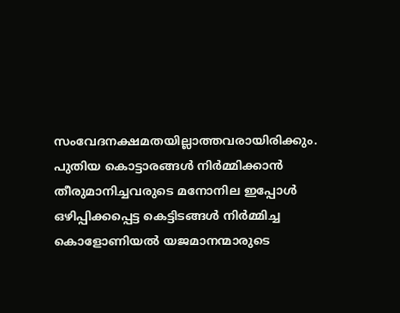സംവേദനക്ഷമതയില്ലാത്തവരായിരിക്കും.
പുതിയ കൊട്ടാരങ്ങൾ നിർമ്മിക്കാൻ തീരുമാനിച്ചവരുടെ മനോനില ഇപ്പോൾ ഒഴിപ്പിക്കപ്പെട്ട കെട്ടിടങ്ങൾ നിർമ്മിച്ച കൊളോണിയൽ യജമാനന്മാരുടെ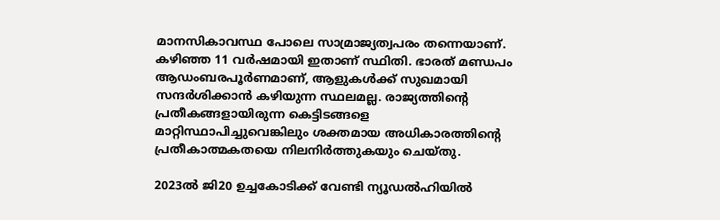മാനസികാവസ്ഥ പോലെ സാമ്രാജ്യത്വപരം തന്നെയാണ്. കഴിഞ്ഞ 11 വർഷമായി ഇതാണ് സ്ഥിതി. ഭാരത് മണ്ഡപം ആഡംബരപൂർണമാണ്, ആളുകൾക്ക് സുഖമായി സന്ദർശിക്കാൻ കഴിയുന്ന സ്ഥലമല്ല. രാജ്യത്തിന്റെ പ്രതീകങ്ങളായിരുന്ന കെട്ടിടങ്ങളെ മാറ്റിസ്ഥാപിച്ചുവെങ്കിലും ശക്തമായ അധികാരത്തിന്റെ പ്രതീകാത്മകതയെ നിലനിർത്തുകയും ചെയ്തു.

2023ൽ ജി20 ഉച്ചകോടിക്ക് വേണ്ടി ന്യൂഡൽഹിയിൽ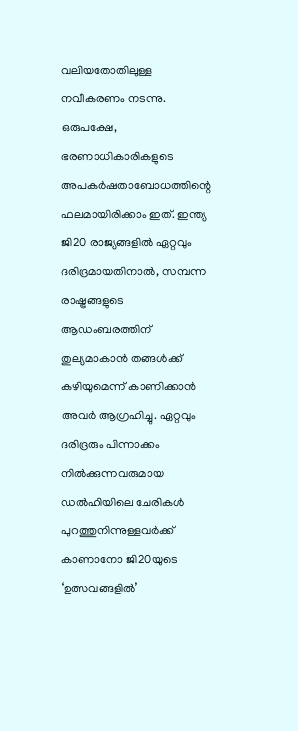വലിയതോതിലുള്ള നവീകരണം നടന്നു. ഒരുപക്ഷേ, ഭരണാധികാരികളുടെ അപകർഷതാബോധത്തിന്റെ ഫലമായിരിക്കാം ഇത്. ഇന്ത്യ ജി20 രാജ്യങ്ങളിൽ ഏറ്റവും ദരിദ്രമായതിനാൽ, സമ്പന്ന രാഷ്ട്രങ്ങളുടെ ആഡംബരത്തിന് തുല്യമാകാൻ തങ്ങള്‍ക്ക് കഴിയുമെന്ന് കാണിക്കാൻ അവർ ആഗ്രഹിച്ചു. ഏറ്റവും ദരിദ്രരും പിന്നാക്കം നിൽക്കുന്നവരുമായ ഡൽഹിയിലെ ചേരികൾ പുറത്തുനിന്നുള്ളവർക്ക് കാണാനോ ജി20യുടെ ‘ഉത്സവങ്ങളിൽ’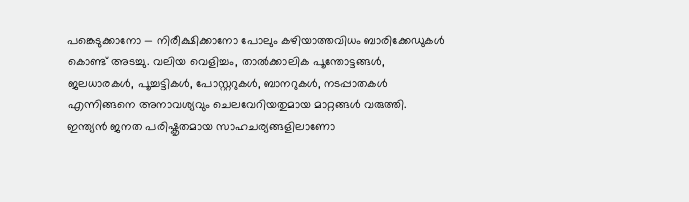പങ്കെടുക്കാനോ — നിരീക്ഷിക്കാനോ പോലും കഴിയാത്തവിധം ബാരിക്കേഡുകൾ കൊണ്ട് അടച്ചു. വലിയ വെളിച്ചം, താൽക്കാലിക പൂന്തോട്ടങ്ങൾ, ജലധാരകൾ, പൂച്ചട്ടികൾ, പോസ്റ്ററുകൾ, ബാനറുകൾ, നടപ്പാതകൾ എന്നിങ്ങനെ അനാവശ്യവും ചെലവേറിയതുമായ മാറ്റങ്ങൾ വരുത്തി. ഇന്ത്യന്‍ ജനത പരിഷ്കൃതമായ സാഹചര്യങ്ങളിലാണോ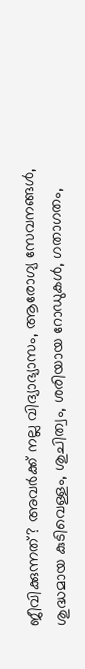ജീവിക്കുന്നത്? അവർക്ക് നല്ല വിദ്യാഭ്യാസം, ആരോഗ്യ സേവനങ്ങൾ, ശുദ്ധമായ കുടിവെള്ളം, ശുചിത്വം, ശരിയായ റോഡുകൾ, ഗതാഗതം,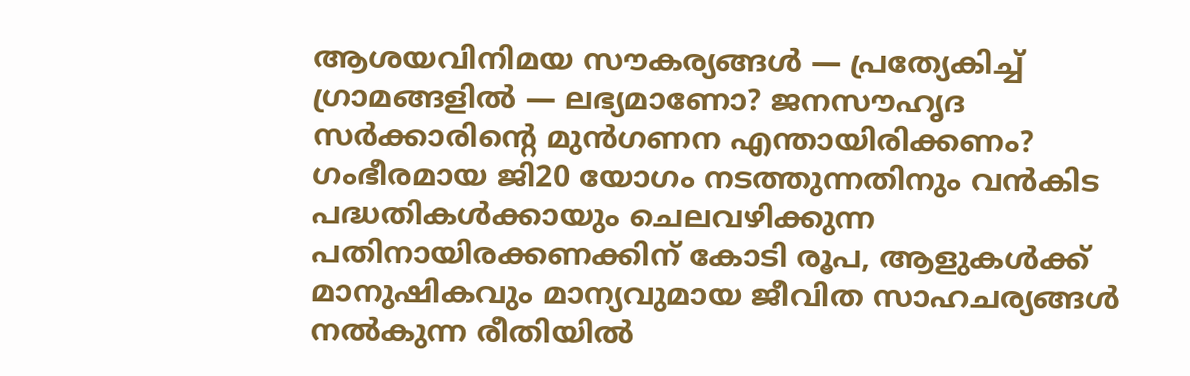ആശയവിനിമയ സൗകര്യങ്ങൾ — പ്രത്യേകിച്ച് ഗ്രാമങ്ങളിൽ — ലഭ്യമാണോ? ജനസൗഹൃദ സർക്കാരിന്റെ മുൻഗണന എന്തായിരിക്കണം? ഗംഭീരമായ ജി20 യോഗം നടത്തുന്നതിനും വന്‍കിട പദ്ധതികൾക്കായും ചെലവഴിക്കുന്ന പതിനായിരക്കണക്കിന് കോടി രൂപ, ആളുകൾക്ക് മാനുഷികവും മാന്യവുമായ ജീവിത സാഹചര്യങ്ങൾ നൽകുന്ന രീതിയിൽ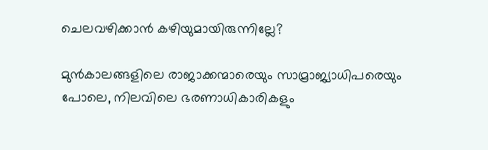ചെലവഴിക്കാൻ കഴിയുമായിരുന്നില്ലേ?

മുൻകാലങ്ങളിലെ രാജാക്കന്മാരെയും സാമ്രാജ്യാധിപരെയും പോലെ, നിലവിലെ ഭരണാധികാരികളും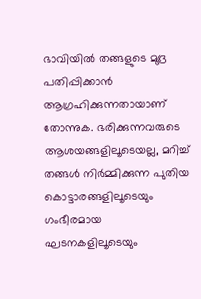ഭാവിയിൽ തങ്ങളുടെ മുദ്ര പതിപ്പിക്കാൻ ആഗ്രഹിക്കുന്നതായാണ് തോന്നുക. ഭരിക്കുന്നവരുടെ ആശയങ്ങളിലൂടെയല്ല, മറിച്ച് തങ്ങള്‍ നിർമ്മിക്കുന്ന പുതിയ കൊട്ടാരങ്ങളിലൂടെയും ഗംഭീരമായ ഘടനകളിലൂടെയും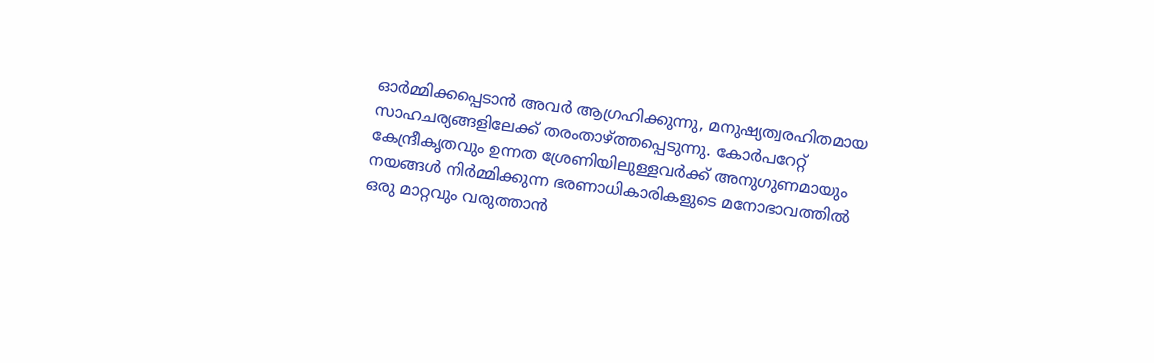ഓർമ്മിക്കപ്പെടാൻ അവർ ആഗ്രഹിക്കുന്നു, മനുഷ്യത്വരഹിതമായ സാഹചര്യങ്ങളിലേക്ക് തരംതാഴ്ത്തപ്പെടുന്നു. കോർപറേറ്റ് കേന്ദ്രീകൃതവും ഉന്നത ശ്രേണിയിലുള്ളവര്‍ക്ക് അനുഗുണമായും നയങ്ങൾ നിർമ്മിക്കുന്ന ഭരണാധികാരികളുടെ മനോഭാവത്തിൽ ഒരു മാറ്റവും വരുത്താൻ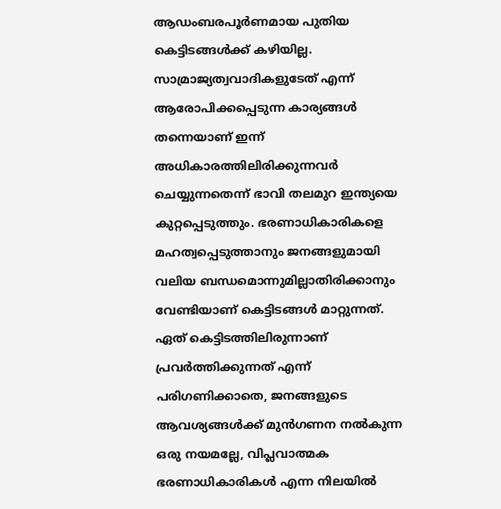ആഡംബരപൂർണമായ പുതിയ കെട്ടിടങ്ങൾക്ക് കഴിയില്ല. സാമ്രാജ്യത്വവാദികളുടേത് എന്ന് ആരോപിക്കപ്പെടുന്ന കാര്യങ്ങൾ തന്നെയാണ് ഇന്ന് അധികാരത്തിലിരിക്കുന്നവർ ചെയ്യുന്നതെന്ന് ഭാവി തലമുറ ഇന്ത്യയെ കുറ്റപ്പെടുത്തും. ഭരണാധികാരികളെ മഹത്വപ്പെടുത്താനും ജനങ്ങളുമായി വലിയ ബന്ധമൊന്നുമില്ലാതിരിക്കാനും വേണ്ടിയാണ് കെട്ടിടങ്ങൾ മാറ്റുന്നത്. ഏത് കെട്ടിടത്തിലിരുന്നാണ് പ്രവർത്തിക്കുന്നത് എന്ന് പരിഗണിക്കാതെ, ജനങ്ങളുടെ ആവശ്യങ്ങൾക്ക് മുൻഗണന നൽകുന്ന ഒരു നയമല്ലേ, വിപ്ലവാത്മക ഭരണാധികാരികൾ എന്ന നിലയിൽ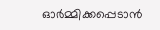ഓർമ്മിക്കപ്പെടാൻ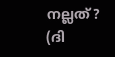നല്ലത്?
(ദി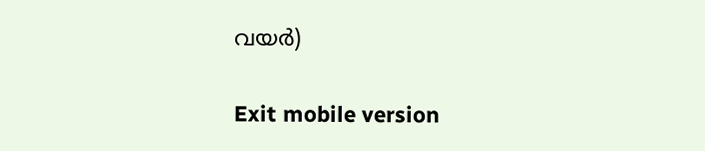വയര്‍)

Exit mobile version